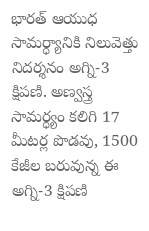భారత్ ఆయుధ సామర్ధ్యానికి నిలువెత్తు నిదర్శనం అగ్ని-3 క్షిపణి. అణ్వస్త్ర సామర్ధ్యం కలిగి 17 మీటర్ల పొడవు, 1500 కేజీల బరువున్న ఈ అగ్ని-3 క్షిపణి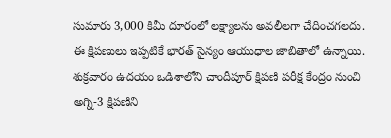సుమారు 3,000 కిమీ దూరంలో లక్ష్యాలను అవలీలగా చేదించగలదు.
ఈ క్షిపణులు ఇప్పటికే భారత్ సైన్యం ఆయుధాల జాబితాలో ఉన్నాయి. శుక్రవారం ఉదయం ఒడిశాలోని చాందీపూర్ క్షిపణి పరీక్ష కేంద్రం నుంచి అగ్ని-3 క్షిపణిని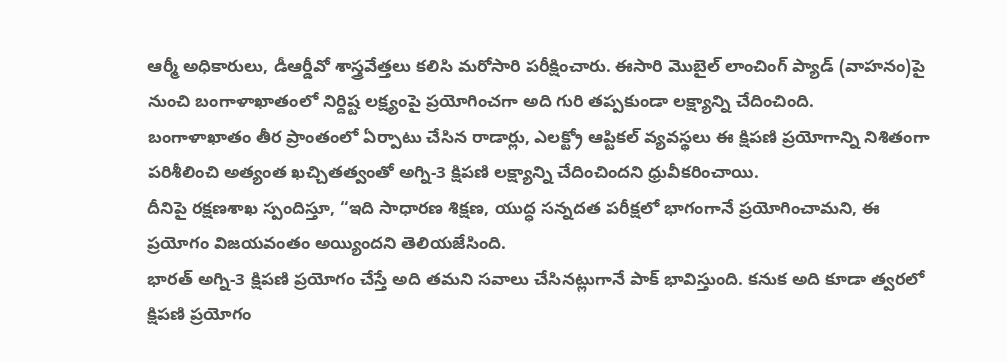ఆర్మీ అధికారులు, డీఆర్డీవో శాస్త్రవేత్తలు కలిసి మరోసారి పరీక్షించారు. ఈసారి మొబైల్ లాంచింగ్ ప్యాడ్ (వాహనం)పై నుంచి బంగాళాఖాతంలో నిర్దిష్ట లక్ష్యంపై ప్రయోగించగా అది గురి తప్పకుండా లక్ష్యాన్ని చేదించింది.
బంగాళాఖాతం తీర ప్రాంతంలో ఏర్పాటు చేసిన రాడార్లు, ఎలక్ట్రో ఆప్టికల్ వ్యవస్థలు ఈ క్షిపణి ప్రయోగాన్ని నిశితంగా పరిశీలించి అత్యంత ఖచ్చితత్వంతో అగ్ని-3 క్షిపణి లక్ష్యాన్ని చేదించిందని ధ్రువీకరించాయి.
దీనిపై రక్షణశాఖ స్పందిస్తూ, “ఇది సాధారణ శిక్షణ, యుద్ధ సన్నదత పరీక్షలో భాగంగానే ప్రయోగించామని, ఈ ప్రయోగం విజయవంతం అయ్యిందని తెలియజేసింది.
భారత్ అగ్ని-3 క్షిపణి ప్రయోగం చేస్తే అది తమని సవాలు చేసినట్లుగానే పాక్ భావిస్తుంది. కనుక అది కూడా త్వరలో క్షిపణి ప్రయోగం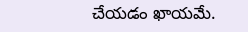చేయడం ఖాయమే.